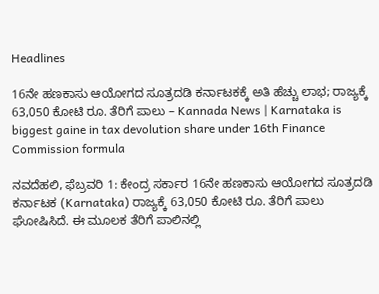Headlines

16ನೇ ಹಣಕಾಸು ಆಯೋಗದ ಸೂತ್ರದಡಿ ಕರ್ನಾಟಕಕ್ಕೆ ಅತಿ ಹೆಚ್ಚು ಲಾಭ; ರಾಜ್ಯಕ್ಕೆ 63,050 ಕೋಟಿ ರೂ. ತೆರಿಗೆ ಪಾಲು – Kannada News | Karnataka is biggest gaine in tax devolution share under 16th Finance Commission formula

ನವದೆಹಲಿ, ಫೆಬ್ರವರಿ 1: ಕೇಂದ್ರ ಸರ್ಕಾರ 16ನೇ ಹಣಕಾಸು ಆಯೋಗದ ಸೂತ್ರದಡಿ ಕರ್ನಾಟಕ (Karnataka) ರಾಜ್ಯಕ್ಕೆ 63,050 ಕೋಟಿ ರೂ. ತೆರಿಗೆ ಪಾಲು ಘೋಷಿಸಿದೆ. ಈ ಮೂಲಕ ತೆರಿಗೆ ಪಾಲಿನಲ್ಲಿ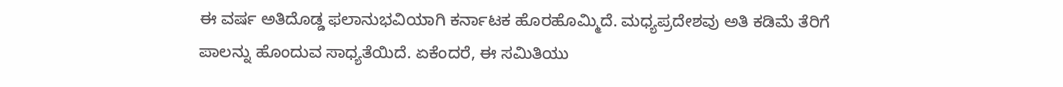ಈ ವರ್ಷ ಅತಿದೊಡ್ಡ ಫಲಾನುಭವಿಯಾಗಿ ಕರ್ನಾಟಕ ಹೊರಹೊಮ್ಮಿದೆ. ಮಧ್ಯಪ್ರದೇಶವು ಅತಿ ಕಡಿಮೆ ತೆರಿಗೆ ಪಾಲನ್ನು ಹೊಂದುವ ಸಾಧ್ಯತೆಯಿದೆ. ಏಕೆಂದರೆ, ಈ ಸಮಿತಿಯು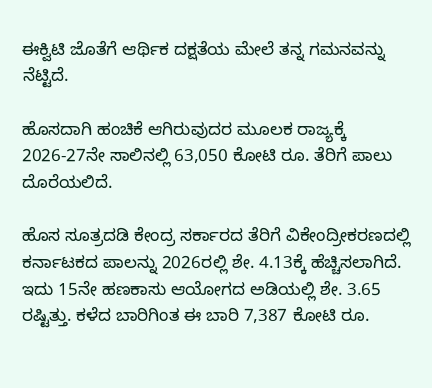ಈಕ್ವಿಟಿ ಜೊತೆಗೆ ಆರ್ಥಿಕ ದಕ್ಷತೆಯ ಮೇಲೆ ತನ್ನ ಗಮನವನ್ನು ನೆಟ್ಟಿದೆ.

ಹೊಸದಾಗಿ ಹಂಚಿಕೆ ಆಗಿರುವುದರ ಮೂಲಕ ರಾಜ್ಯಕ್ಕೆ 2026-27ನೇ ಸಾಲಿನಲ್ಲಿ 63,050 ಕೋಟಿ ರೂ. ತೆರಿಗೆ ಪಾಲು ದೊರೆಯಲಿದೆ.

ಹೊಸ ಸೂತ್ರದಡಿ ಕೇಂದ್ರ ಸರ್ಕಾರದ ತೆರಿಗೆ ವಿಕೇಂದ್ರೀಕರಣದಲ್ಲಿ ಕರ್ನಾಟಕದ ಪಾಲನ್ನು 2026ರಲ್ಲಿ ಶೇ. 4.13ಕ್ಕೆ ಹೆಚ್ಚಿಸಲಾಗಿದೆ. ಇದು 15ನೇ ಹಣಕಾಸು ಆಯೋಗದ ಅಡಿಯಲ್ಲಿ ಶೇ. 3.65 ರಷ್ಟಿತ್ತು. ಕಳೆದ ಬಾರಿಗಿಂತ ಈ ಬಾರಿ 7,387 ಕೋಟಿ ರೂ.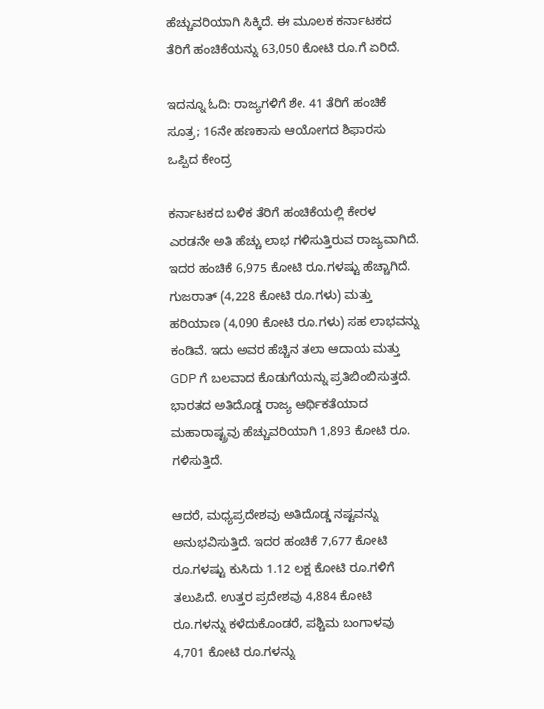ಹೆಚ್ಚುವರಿಯಾಗಿ ಸಿಕ್ಕಿದೆ. ಈ ಮೂಲಕ ಕರ್ನಾಟಕದ ತೆರಿಗೆ ಹಂಚಿಕೆಯನ್ನು 63,050 ಕೋಟಿ ರೂ.ಗೆ ಏರಿದೆ.

ಇದನ್ನೂ ಓದಿ: ರಾಜ್ಯಗಳಿಗೆ ಶೇ. 41 ತೆರಿಗೆ ಹಂಚಿಕೆ ಸೂತ್ರ; 16ನೇ ಹಣಕಾಸು ಆಯೋಗದ ಶಿಫಾರಸು ಒಪ್ಪಿದ ಕೇಂದ್ರ

ಕರ್ನಾಟಕದ ಬಳಿಕ ತೆರಿಗೆ ಹಂಚಿಕೆಯಲ್ಲಿ ಕೇರಳ ಎರಡನೇ ಅತಿ ಹೆಚ್ಚು ಲಾಭ ಗಳಿಸುತ್ತಿರುವ ರಾಜ್ಯವಾಗಿದೆ. ಇದರ ಹಂಚಿಕೆ 6,975 ಕೋಟಿ ರೂ.ಗಳಷ್ಟು ಹೆಚ್ಚಾಗಿದೆ. ಗುಜರಾತ್ (4,228 ಕೋಟಿ ರೂ.ಗಳು) ಮತ್ತು ಹರಿಯಾಣ (4,090 ಕೋಟಿ ರೂ.ಗಳು) ಸಹ ಲಾಭವನ್ನು ಕಂಡಿವೆ. ಇದು ಅವರ ಹೆಚ್ಚಿನ ತಲಾ ಆದಾಯ ಮತ್ತು GDP ಗೆ ಬಲವಾದ ಕೊಡುಗೆಯನ್ನು ಪ್ರತಿಬಿಂಬಿಸುತ್ತದೆ. ಭಾರತದ ಅತಿದೊಡ್ಡ ರಾಜ್ಯ ಆರ್ಥಿಕತೆಯಾದ ಮಹಾರಾಷ್ಟ್ರವು ಹೆಚ್ಚುವರಿಯಾಗಿ 1,893 ಕೋಟಿ ರೂ. ಗಳಿಸುತ್ತಿದೆ.

ಆದರೆ, ಮಧ್ಯಪ್ರದೇಶವು ಅತಿದೊಡ್ಡ ನಷ್ಟವನ್ನು ಅನುಭವಿಸುತ್ತಿದೆ. ಇದರ ಹಂಚಿಕೆ 7,677 ಕೋಟಿ ರೂ.ಗಳಷ್ಟು ಕುಸಿದು 1.12 ಲಕ್ಷ ಕೋಟಿ ರೂ.ಗಳಿಗೆ ತಲುಪಿದೆ. ಉತ್ತರ ಪ್ರದೇಶವು 4,884 ಕೋಟಿ ರೂ.ಗಳನ್ನು ಕಳೆದುಕೊಂಡರೆ, ಪಶ್ಚಿಮ ಬಂಗಾಳವು 4,701 ಕೋಟಿ ರೂ.ಗಳನ್ನು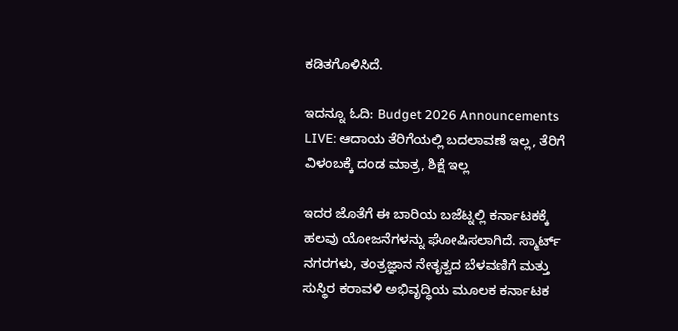ಕಡಿತಗೊಳಿಸಿದೆ.

ಇದನ್ನೂ ಓದಿ: Budget 2026 Announcements LIVE: ಆದಾಯ ತೆರಿಗೆಯಲ್ಲಿ ಬದಲಾವಣೆ ಇಲ್ಲ, ತೆರಿಗೆ ವಿಳಂಬಕ್ಕೆ ದಂಡ ಮಾತ್ರ, ಶಿಕ್ಷೆ ಇಲ್ಲ

ಇದರ ಜೊತೆಗೆ ಈ ಬಾರಿಯ ಬಜೆಟ್ನಲ್ಲಿ ಕರ್ನಾಟಕಕ್ಕೆ ಹಲವು ಯೋಜನೆಗಳನ್ನು ಘೋಷಿಸಲಾಗಿದೆ. ಸ್ಮಾರ್ಟ್ ನಗರಗಳು, ತಂತ್ರಜ್ಞಾನ ನೇತೃತ್ವದ ಬೆಳವಣಿಗೆ ಮತ್ತು ಸುಸ್ಥಿರ ಕರಾವಳಿ ಅಭಿವೃದ್ಧಿಯ ಮೂಲಕ ಕರ್ನಾಟಕ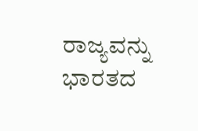ರಾಜ್ಯವನ್ನು ಭಾರತದ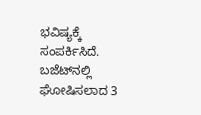ಭವಿಷ್ಯಕ್ಕೆ ಸಂಪರ್ಕಿಸಿದೆ. ಬಜೆಟ್‌ನಲ್ಲಿ ಘೋಷಿಸಲಾದ 3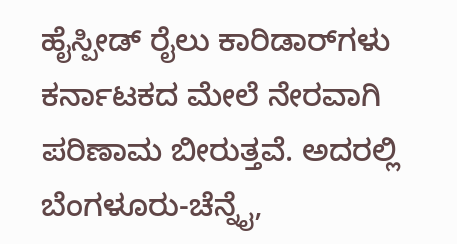ಹೈಸ್ಪೀಡ್ ರೈಲು ಕಾರಿಡಾರ್‌ಗಳು ಕರ್ನಾಟಕದ ಮೇಲೆ ನೇರವಾಗಿ ಪರಿಣಾಮ ಬೀರುತ್ತವೆ. ಅದರಲ್ಲಿ ಬೆಂಗಳೂರು-ಚೆನ್ನೈ,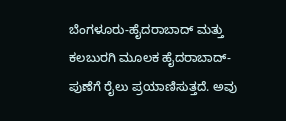ಬೆಂಗಳೂರು-ಹೈದರಾಬಾದ್ ಮತ್ತು ಕಲಬುರಗಿ ಮೂಲಕ ಹೈದರಾಬಾದ್-ಪುಣೆಗೆ ರೈಲು ಪ್ರಯಾಣಿಸುತ್ತದೆ. ಅವು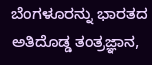ಬೆಂಗಳೂರನ್ನು ಭಾರತದ ಅತಿದೊಡ್ಡ ತಂತ್ರಜ್ಞಾನ,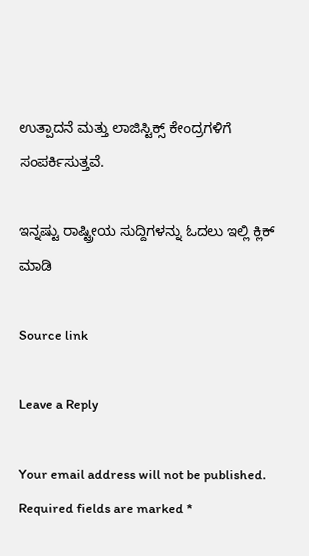ಉತ್ಪಾದನೆ ಮತ್ತು ಲಾಜಿಸ್ಟಿಕ್ಸ್ ಕೇಂದ್ರಗಳಿಗೆ ಸಂಪರ್ಕಿಸುತ್ತವೆ.

ಇನ್ನಷ್ಟು ರಾಷ್ಟ್ರೀಯ ಸುದ್ದಿಗಳನ್ನು ಓದಲು ಇಲ್ಲಿ ಕ್ಲಿಕ್ ಮಾಡಿ

Source link

Leave a Reply

Your email address will not be published. Required fields are marked *